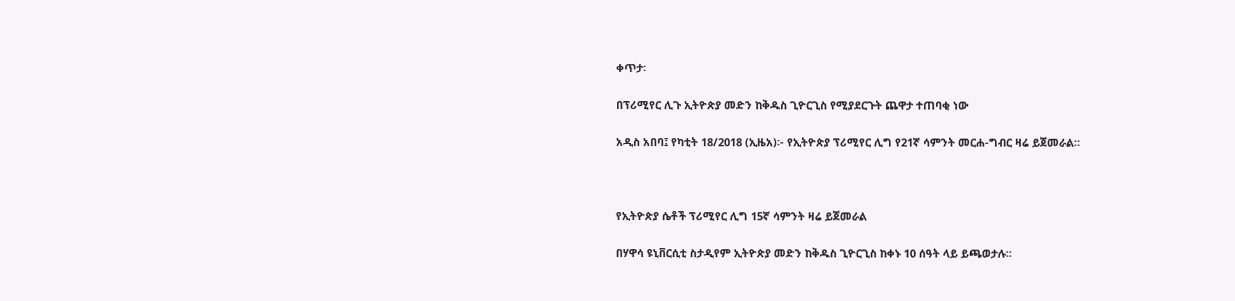ቀጥታ፡

በፕሪሚየር ሊጉ ኢትዮጵያ መድን ከቅዱስ ጊዮርጊስ የሚያደርጉት ጨዋታ ተጠባቂ ነው

አዲስ አበባ፤ የካቲት 18/2018 (ኢዜአ)፡- የኢትዮጵያ ፕሪሚየር ሊግ የ21ኛ ሳምንት መርሐ-ግብር ዛሬ ይጀመራል።



የኢትዮጵያ ሴቶች ፕሪሚየር ሊግ 15ኛ ሳምንት ዛሬ ይጀመራል

በሃዋሳ ዩኒቨርሲቲ ስታዲየም ኢትዮጵያ መድን ከቅዱስ ጊዮርጊስ ከቀኑ 10 ሰዓት ላይ ይጫወታሉ።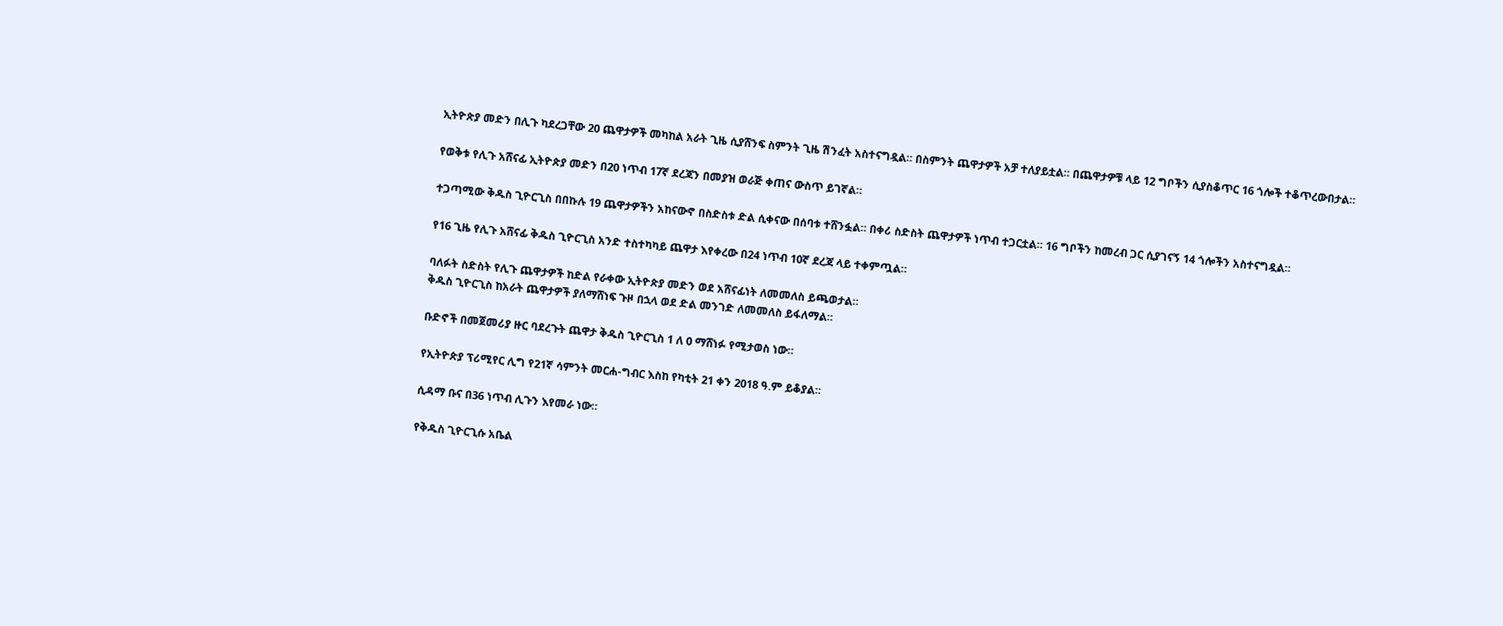ኢትዮጵያ መድን በሊጉ ካደረጋቸው 20 ጨዋታዎች መካከል አራት ጊዜ ሲያሸንፍ ስምንት ጊዜ ሽንፈት አስተናግዷል። በስምንት ጨዋታዎች አቻ ተለያይቷል። በጨዋታዎቹ ላይ 12 ግቦችን ሲያስቆጥር 16 ጎሎች ተቆጥረውበታል።

የወቅቱ የሊጉ አሸናፊ ኢትዮጵያ መድን በ20 ነጥብ 17ኛ ደረጃን በመያዝ ወራጅ ቀጠና ውስጥ ይገኛል።

ተጋጣሚው ቅዱስ ጊዮርጊስ በበኩሉ 19 ጨዋታዎችን አከናውኖ በስድስቱ ድል ሲቀናው በሰባቱ ተሸንፏል። በቀሪ ስድስት ጨዋታዎች ነጥብ ተጋርቷል። 16 ግቦችን ከመረብ ጋር ሲያገናኝ 14 ጎሎችን አስተናግዷል።

የ16 ጊዜ የሊጉ አሸናፊ ቅዱስ ጊዮርጊስ አንድ ተስተካካይ ጨዋታ እየቀረው በ24 ነጥብ 10ኛ ደረጃ ላይ ተቀምጧል።

ባለፉት ስድስት የሊጉ ጨዋታዎች ከድል የራቀው ኢትዮጵያ መድን ወደ አሸናፊነት ለመመለስ ይጫወታል።
ቅዱስ ጊዮርጊስ ከአራት ጨዋታዎች ያለማሸነፍ ጉዞ በኋላ ወደ ድል መንገድ ለመመለስ ይፋለማል።

ቡድኖች በመጀመሪያ ዙር ባደረጉት ጨዋታ ቅዱስ ጊዮርጊስ 1 ለ 0 ማሸነፉ የሚታወስ ነው።

የኢትዮጵያ ፕሪሚየር ሊግ የ21ኛ ሳምንት መርሐ-ግብር እስከ የካቲት 21 ቀን 2018 ዓ.ም ይቆያል።

ሲዳማ ቡና በ36 ነጥብ ሊጉን እየመራ ነው።

የቅዱስ ጊዮርጊሱ አቤል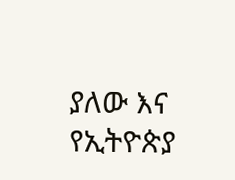ያለው እና የኢትዮጵያ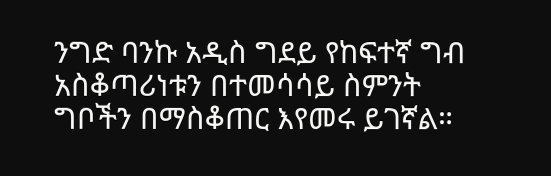ንግድ ባንኩ አዲስ ግደይ የከፍተኛ ግብ አስቆጣሪነቱን በተመሳሳይ ስምንት ግቦችን በማስቆጠር እየመሩ ይገኛል።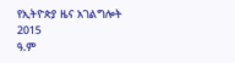የኢትዮጵያ ዜና አገልግሎት
2015
ዓ.ም